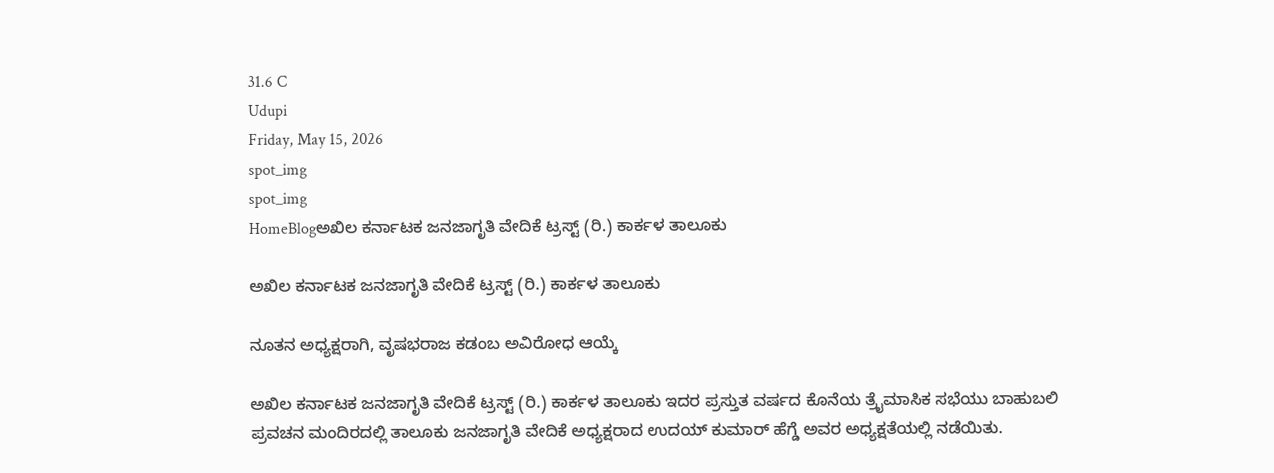31.6 C
Udupi
Friday, May 15, 2026
spot_img
spot_img
HomeBlogಅಖಿಲ ಕರ್ನಾಟಕ ಜನಜಾಗೃತಿ ವೇದಿಕೆ ಟ್ರಸ್ಟ್ (ರಿ.) ಕಾರ್ಕಳ ತಾಲೂಕು

ಅಖಿಲ ಕರ್ನಾಟಕ ಜನಜಾಗೃತಿ ವೇದಿಕೆ ಟ್ರಸ್ಟ್ (ರಿ.) ಕಾರ್ಕಳ ತಾಲೂಕು

ನೂತನ ಅಧ್ಯಕ್ಷರಾಗಿ, ವೃಷಭರಾಜ ಕಡಂಬ ಅವಿರೋಧ ಆಯ್ಕೆ

ಅಖಿಲ ಕರ್ನಾಟಕ ಜನಜಾಗೃತಿ ವೇದಿಕೆ ಟ್ರಸ್ಟ್ (ರಿ.) ಕಾರ್ಕಳ ತಾಲೂಕು ಇದರ ಪ್ರಸ್ತುತ ವರ್ಷದ ಕೊನೆಯ ತ್ರೈಮಾಸಿಕ ಸಭೆಯು ಬಾಹುಬಲಿ ಪ್ರವಚನ ಮಂದಿರದಲ್ಲಿ ತಾಲೂಕು ಜನಜಾಗೃತಿ ವೇದಿಕೆ ಅಧ್ಯಕ್ಷರಾದ ಉದಯ್ ಕುಮಾರ್ ಹೆಗ್ಡೆ ಅವರ ಅಧ್ಯಕ್ಷತೆಯಲ್ಲಿ ನಡೆಯಿತು.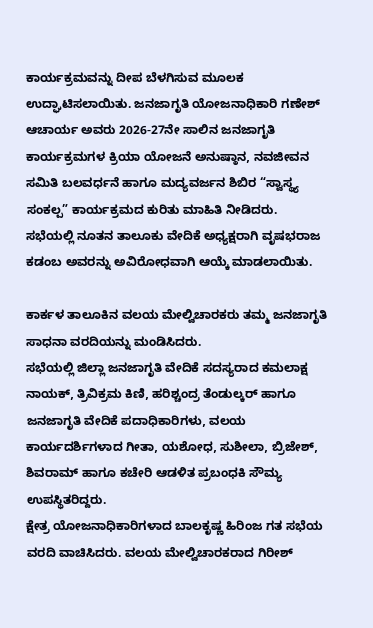ಕಾರ್ಯಕ್ರಮವನ್ನು ದೀಪ ಬೆಳಗಿಸುವ ಮೂಲಕ ಉದ್ಘಾಟಿಸಲಾಯಿತು. ಜನಜಾಗೃತಿ ಯೋಜನಾಧಿಕಾರಿ ಗಣೇಶ್ ಆಚಾರ್ಯ ಅವರು 2026-27ನೇ ಸಾಲಿನ ಜನಜಾಗೃತಿ ಕಾರ್ಯಕ್ರಮಗಳ ಕ್ರಿಯಾ ಯೋಜನೆ ಅನುಷ್ಠಾನ, ನವಜೀವನ ಸಮಿತಿ ಬಲವರ್ಧನೆ ಹಾಗೂ ಮದ್ಯವರ್ಜನ ಶಿಬಿರ “ಸ್ವಾಸ್ಥ್ಯ ಸಂಕಲ್ಪ” ಕಾರ್ಯಕ್ರಮದ ಕುರಿತು ಮಾಹಿತಿ ನೀಡಿದರು.
ಸಭೆಯಲ್ಲಿ ನೂತನ ತಾಲೂಕು ವೇದಿಕೆ ಅಧ್ಯಕ್ಷರಾಗಿ ವೃಷಭರಾಜ ಕಡಂಬ ಅವರನ್ನು ಅವಿರೋಧವಾಗಿ ಆಯ್ಕೆ ಮಾಡಲಾಯಿತು.

ಕಾರ್ಕಳ ತಾಲೂಕಿನ ವಲಯ ಮೇಲ್ವಿಚಾರಕರು ತಮ್ಮ ಜನಜಾಗೃತಿ ಸಾಧನಾ ವರದಿಯನ್ನು ಮಂಡಿಸಿದರು.
ಸಭೆಯಲ್ಲಿ ಜಿಲ್ಲಾ ಜನಜಾಗೃತಿ ವೇದಿಕೆ ಸದಸ್ಯರಾದ ಕಮಲಾಕ್ಷ ನಾಯಕ್, ತ್ರಿವಿಕ್ರಮ ಕಿಣಿ, ಹರಿಶ್ಚಂದ್ರ ತೆಂಡುಲ್ಕರ್ ಹಾಗೂ ಜನಜಾಗೃತಿ ವೇದಿಕೆ ಪದಾಧಿಕಾರಿಗಳು, ವಲಯ ಕಾರ್ಯದರ್ಶಿಗಳಾದ ಗೀತಾ, ಯಶೋಧ, ಸುಶೀಲಾ, ಬ್ರಿಜೇಶ್, ಶಿವರಾಮ್ ಹಾಗೂ ಕಚೇರಿ ಆಡಳಿತ ಪ್ರಬಂಧಕಿ ಸೌಮ್ಯ ಉಪಸ್ಥಿತರಿದ್ದರು.
ಕ್ಷೇತ್ರ ಯೋಜನಾಧಿಕಾರಿಗಳಾದ ಬಾಲಕೃಷ್ಣ ಹಿರಿಂಜ ಗತ ಸಭೆಯ ವರದಿ ವಾಚಿಸಿದರು. ವಲಯ ಮೇಲ್ವಿಚಾರಕರಾದ ಗಿರೀಶ್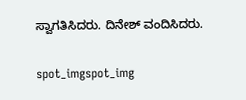ಸ್ವಾಗತಿಸಿದರು. ದಿನೇಶ್ ವಂದಿಸಿದರು.

spot_imgspot_img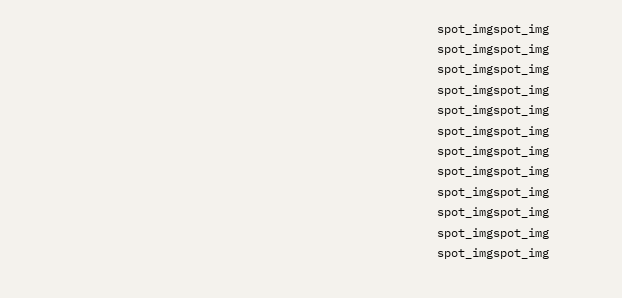spot_imgspot_img
spot_imgspot_img
spot_imgspot_img
spot_imgspot_img
spot_imgspot_img
spot_imgspot_img
spot_imgspot_img
spot_imgspot_img
spot_imgspot_img
spot_imgspot_img
spot_imgspot_img
spot_imgspot_img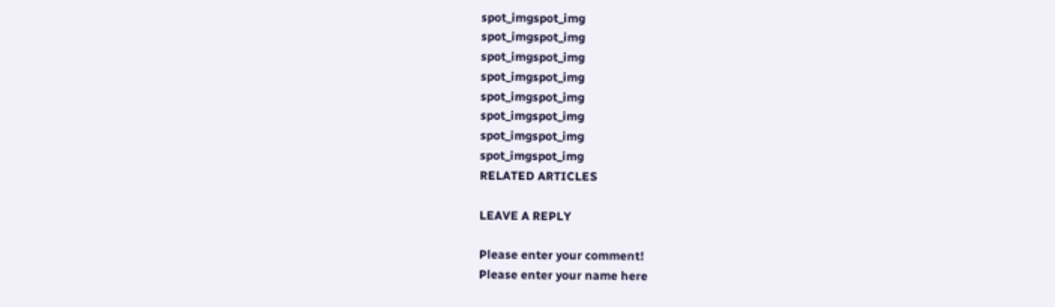spot_imgspot_img
spot_imgspot_img
spot_imgspot_img
spot_imgspot_img
spot_imgspot_img
spot_imgspot_img
spot_imgspot_img
spot_imgspot_img
RELATED ARTICLES

LEAVE A REPLY

Please enter your comment!
Please enter your name here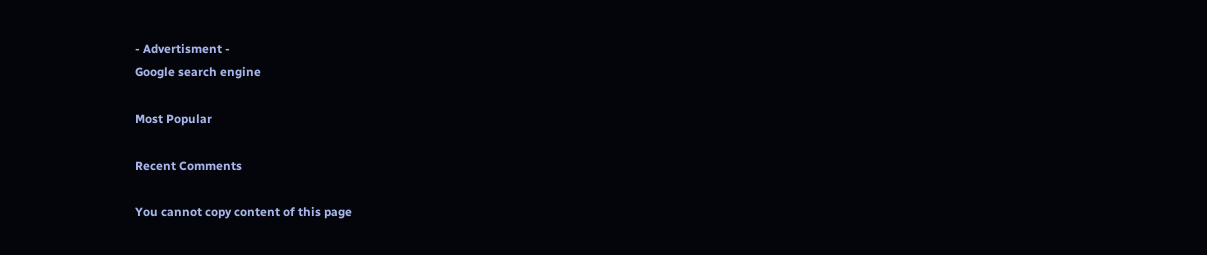- Advertisment -
Google search engine

Most Popular

Recent Comments

You cannot copy content of this page